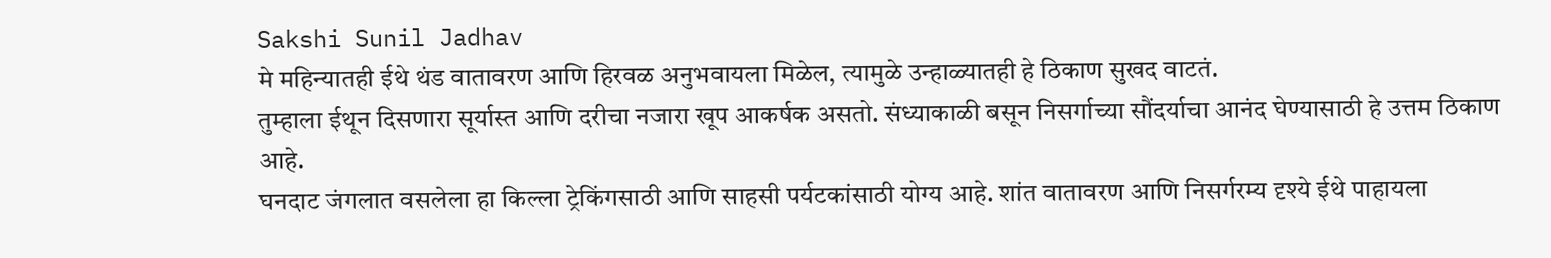Sakshi Sunil Jadhav
मे महिन्यातही ईथे थंड वातावरण आणि हिरवळ अनुभवायला मिळेल, त्यामुळे उन्हाळ्यातही हे ठिकाण सुखद वाटतं.
तुम्हाला ईथून दिसणारा सूर्यास्त आणि दरीचा नजारा खूप आकर्षक असतो. संध्याकाळी बसून निसर्गाच्या सौंदर्याचा आनंद घेण्यासाठी हे उत्तम ठिकाण आहे.
घनदाट जंगलात वसलेला हा किल्ला ट्रेकिंगसाठी आणि साहसी पर्यटकांसाठी योग्य आहे. शांत वातावरण आणि निसर्गरम्य दृश्ये ईथे पाहायला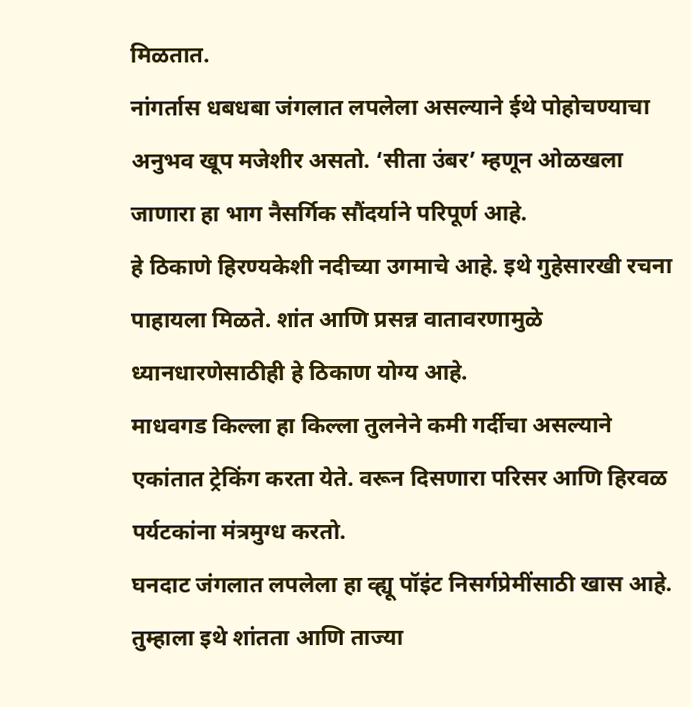मिळतात.
नांगर्तास धबधबा जंगलात लपलेला असल्याने ईथे पोहोचण्याचा अनुभव खूप मजेशीर असतो. ‘सीता उंबर’ म्हणून ओळखला जाणारा हा भाग नैसर्गिक सौंदर्याने परिपूर्ण आहे.
हे ठिकाणे हिरण्यकेशी नदीच्या उगमाचे आहे. इथे गुहेसारखी रचना पाहायला मिळते. शांत आणि प्रसन्न वातावरणामुळे ध्यानधारणेसाठीही हे ठिकाण योग्य आहे.
माधवगड किल्ला हा किल्ला तुलनेने कमी गर्दीचा असल्याने एकांतात ट्रेकिंग करता येते. वरून दिसणारा परिसर आणि हिरवळ पर्यटकांना मंत्रमुग्ध करतो.
घनदाट जंगलात लपलेला हा व्ह्यू पॉइंट निसर्गप्रेमींसाठी खास आहे. तुम्हाला इथे शांतता आणि ताज्या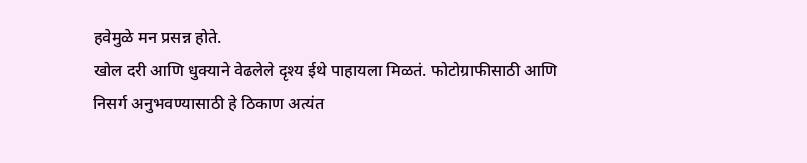हवेमुळे मन प्रसन्न होते.
खोल दरी आणि धुक्याने वेढलेले दृश्य ईथे पाहायला मिळतं. फोटोग्राफीसाठी आणि निसर्ग अनुभवण्यासाठी हे ठिकाण अत्यंत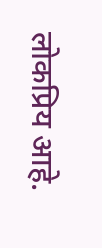लोकप्रिय आहे.